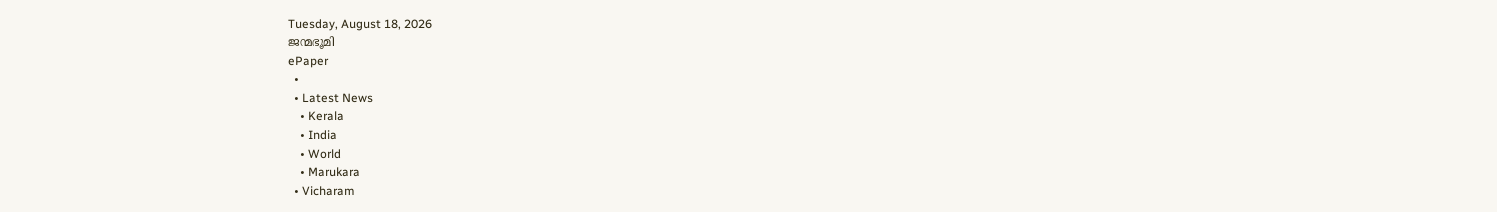Tuesday, August 18, 2026
ജന്മഭൂമി
ePaper
  •
  • Latest News
    • Kerala
    • India
    • World
    • Marukara
  • Vicharam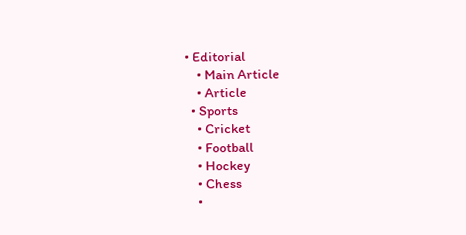• Editorial
    • Main Article
    • Article
  • Sports
    • Cricket
    • Football
    • Hockey
    • Chess
    •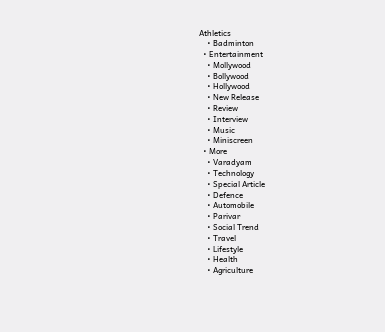Athletics
    • Badminton
  • Entertainment
    • Mollywood
    • Bollywood
    • Hollywood
    • New Release
    • Review
    • Interview
    • Music
    • Miniscreen
  • More
    • Varadyam
    • Technology
    • Special Article
    • Defence
    • Automobile
    • Parivar
    • Social Trend
    • Travel
    • Lifestyle
    • Health
    • Agriculture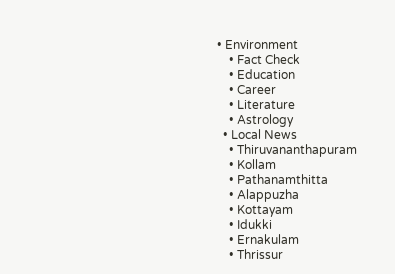• Environment
    • Fact Check
    • Education
    • Career
    • Literature
    • Astrology
  • Local News
    • Thiruvananthapuram
    • Kollam
    • Pathanamthitta
    • Alappuzha
    • Kottayam
    • Idukki
    • Ernakulam
    • Thrissur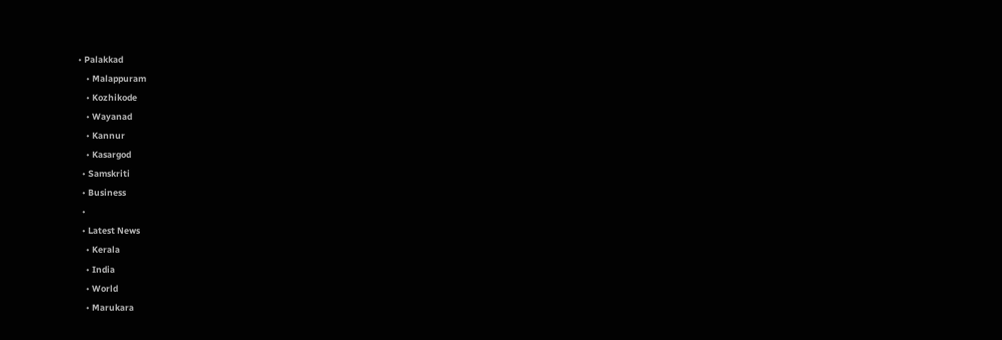• Palakkad
    • Malappuram
    • Kozhikode
    • Wayanad
    • Kannur
    • Kasargod
  • Samskriti
  • Business
  •
  • Latest News
    • Kerala
    • India
    • World
    • Marukara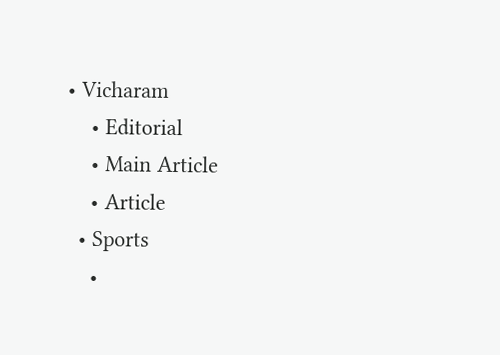• Vicharam
    • Editorial
    • Main Article
    • Article
  • Sports
    •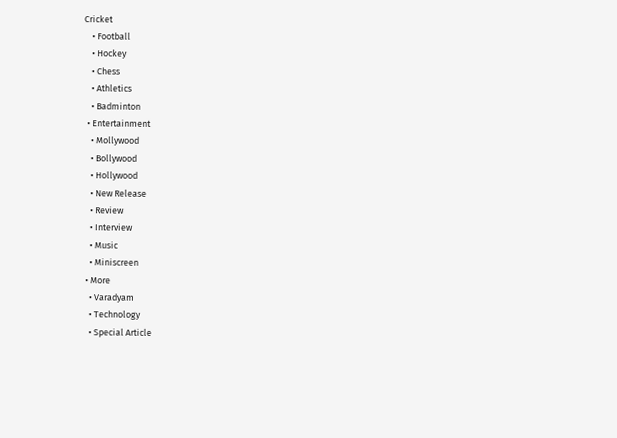Cricket
    • Football
    • Hockey
    • Chess
    • Athletics
    • Badminton
  • Entertainment
    • Mollywood
    • Bollywood
    • Hollywood
    • New Release
    • Review
    • Interview
    • Music
    • Miniscreen
  • More
    • Varadyam
    • Technology
    • Special Article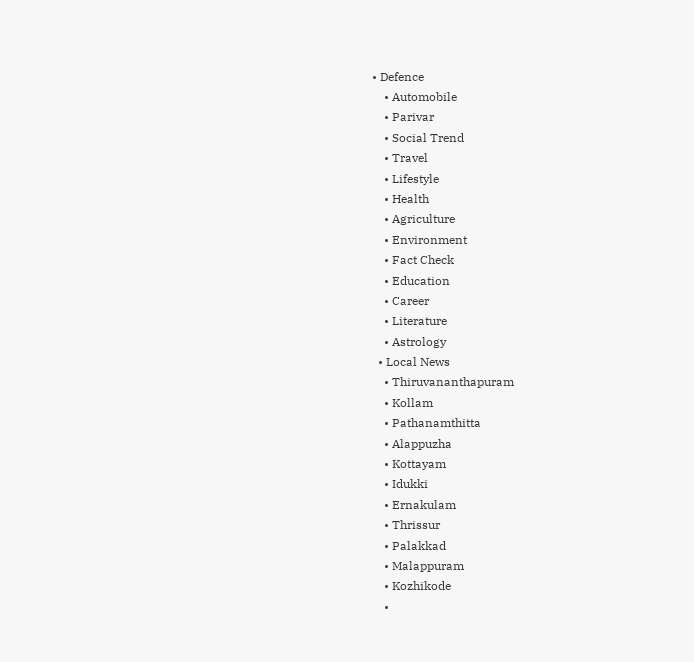• Defence
    • Automobile
    • Parivar
    • Social Trend
    • Travel
    • Lifestyle
    • Health
    • Agriculture
    • Environment
    • Fact Check
    • Education
    • Career
    • Literature
    • Astrology
  • Local News
    • Thiruvananthapuram
    • Kollam
    • Pathanamthitta
    • Alappuzha
    • Kottayam
    • Idukki
    • Ernakulam
    • Thrissur
    • Palakkad
    • Malappuram
    • Kozhikode
    •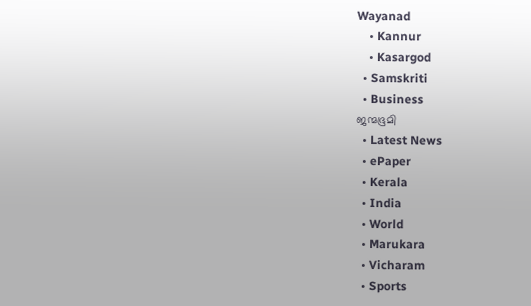Wayanad
    • Kannur
    • Kasargod
  • Samskriti
  • Business
ജന്മഭൂമി
  • Latest News
  • ePaper
  • Kerala
  • India
  • World
  • Marukara
  • Vicharam
  • Sports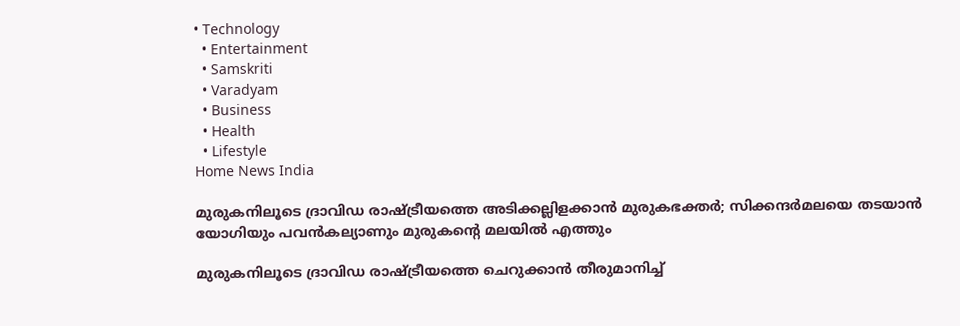• Technology
  • Entertainment
  • Samskriti
  • Varadyam
  • Business
  • Health
  • Lifestyle
Home News India

മുരുകനിലൂടെ ദ്രാവിഡ രാഷ്‌ട്രീയത്തെ അടിക്കല്ലിളക്കാന്‍ മുരുകഭക്തര്‍; സിക്കന്ദര്‍മലയെ തടയാന്‍ യോഗിയും പവന്‍കല്യാണും മുരുകന്റെ മലയില്‍ എത്തും

മുരുകനിലൂടെ ദ്രാവിഡ രാഷ്‌ട്രീയത്തെ ചെറുക്കാന്‍ തീരുമാനിച്ച്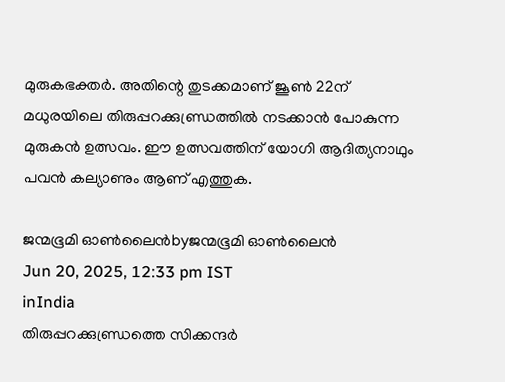മുരുകഭക്തര്‍. അതിന്റെ തുടക്കമാണ് ജൂണ്‍ 22ന് മധുരയിലെ തിരുപ്പറക്കുണ്ഡ്രത്തില്‍ നടക്കാന്‍ പോകുന്ന മുരുകന്‍ ഉത്സവം. ഈ ഉത്സവത്തിന് യോഗി ആദിത്യനാഥും പവന്‍ കല്യാണും ആണ് എത്തുക.

ജന്മഭൂമി ഓണ്‍ലൈന്‍byജന്മഭൂമി ഓണ്‍ലൈന്‍
Jun 20, 2025, 12:33 pm IST
inIndia
തിരുപ്പറക്കുണ്ഡ്രത്തെ സിക്കന്ദര്‍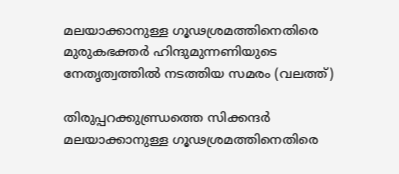മലയാക്കാനുള്ള ഗൂഢശ്രമത്തിനെതിരെ മുരുകഭക്തര്‍ ഹിന്ദുമുന്നണിയുടെ നേതൃത്വത്തില്‍ നടത്തിയ സമരം (വലത്ത്)

തിരുപ്പറക്കുണ്ഡ്രത്തെ സിക്കന്ദര്‍ മലയാക്കാനുള്ള ഗൂഢശ്രമത്തിനെതിരെ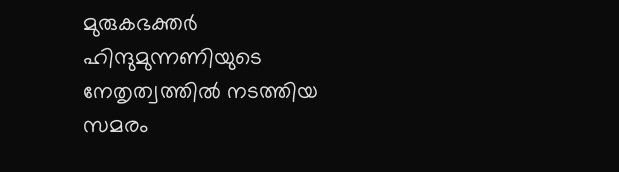മുരുകഭക്തര്‍ ഹിന്ദുമുന്നണിയുടെ നേതൃത്വത്തില്‍ നടത്തിയ സമരം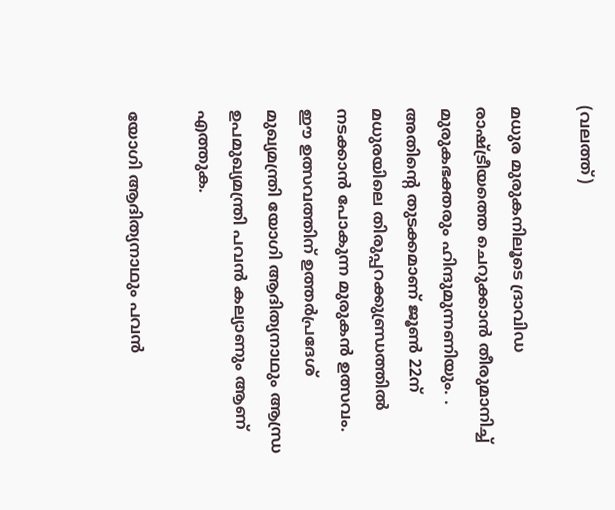(വലത്ത്)

മധുര മുരുകനിലൂടെ ദ്രാവിഡ രാഷ്‌ട്രീയത്തെ ചെറുക്കാന്‍ തീരുമാനിച്ച്  മുരുകഭക്തരും ഹിന്ദുമുന്നണിയും. . അതിന്റെ തുടക്കമാണ് ജൂണ്‍ 22ന് മധുരയിലെ തിരുപ്പറക്കുണ്ഡ്രത്തില്‍ നടക്കാന്‍ പോകുന്ന മുരുകന്‍ ഉത്സവം. ഈ ഉത്സവത്തിന് ഉത്തര്‍പ്രദേശ് മുഖ്യമന്ത്രി യോഗി ആദിത്യനാഥും ആന്ധ്ര ഉപമുഖ്യമന്ത്രി പവന്‍ കല്യാണും ആണ് എത്തുക.

യോഗി ആദിത്യനാഥും പവന്‍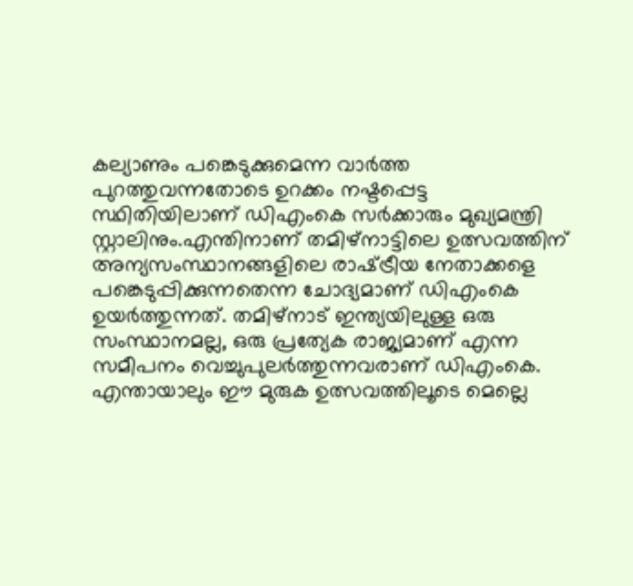കല്യാണും പങ്കെടുക്കുമെന്ന വാര്‍ത്ത പുറത്തുവന്നതോടെ ഉറക്കം നഷ്ടപ്പെട്ട സ്ഥിതിയിലാണ് ഡിഎംകെ സര്‍ക്കാരും മുഖ്യമന്ത്രി സ്റ്റാലിനും.എന്തിനാണ് തമിഴ്നാട്ടിലെ ഉത്സവത്തിന് അന്യസംസ്ഥാനങ്ങളിലെ രാഷ്‌ട്രീയ നേതാക്കളെ പങ്കെടുപ്പിക്കുന്നതെന്ന ചോദ്യമാണ് ഡിഎംകെ ഉയര്‍ത്തുന്നത്. തമിഴ്നാട് ഇന്ത്യയിലുള്ള ഒരു സംസ്ഥാനമല്ല, ഒരു പ്രത്യേക രാജ്യമാണ് എന്ന സമീപനം വെച്ചുപുലര്‍ത്തുന്നവരാണ് ഡിഎംകെ. എന്തായാലും ഈ മുരുക ഉത്സവത്തിലൂടെ മെല്ലെ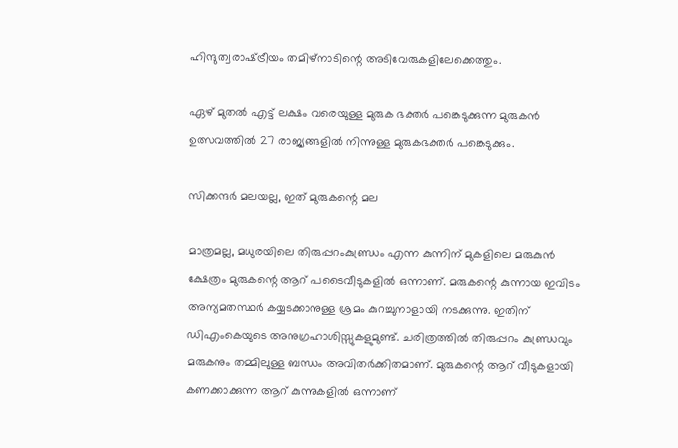ഹിന്ദുത്വരാഷ്‌ട്രീയം തമിഴ്നാടിന്റെ അടിവേരുകളിലേക്കെത്തും.

ഏഴ് മുതല്‍ എട്ട് ലക്ഷം വരെയുള്ള മുരുക ഭക്തര്‍ പങ്കെടുക്കുന്ന മുരുകന്‍ ഉത്സവത്തില്‍ 27 രാജ്യങ്ങളില്‍ നിന്നുള്ള മുരുകഭക്തര്‍ പങ്കെടുക്കും.

സിക്കന്ദര്‍ മലയല്ല, ഇത് മുരുകന്റെ മല

മാത്രമല്ല, മധുരയിലെ തിരുപ്പറംകുണ്ഡ്രം എന്ന കുന്നിന് മുകളിലെ മരുകുന്‍ ക്ഷേത്രം മുരുകന്റെ ആറ് പടൈവീടുകളില്‍ ഒന്നാണ്. മരുകന്റെ കുന്നായ ഇവിടം അന്യമതസ്ഥര്‍ കയ്യടക്കാനുള്ള ശ്രമം കുറച്ചുനാളായി നടക്കുന്നു. ഇതിന് ഡിഎംകെയുടെ അനുഗ്രഹാശിസ്സുകളുമുണ്ട്. ചരിത്രത്തില്‍ തിരുപ്പറം കുണ്ഡ്രവും മരുകനും തമ്മിലുള്ള ബന്ധം അവിതര്‍ക്കിതമാണ്. മുരുകന്റെ ആറ് വീടുകളായി കണക്കാക്കുന്ന ആറ് കുന്നുകളില്‍ ഒന്നാണ്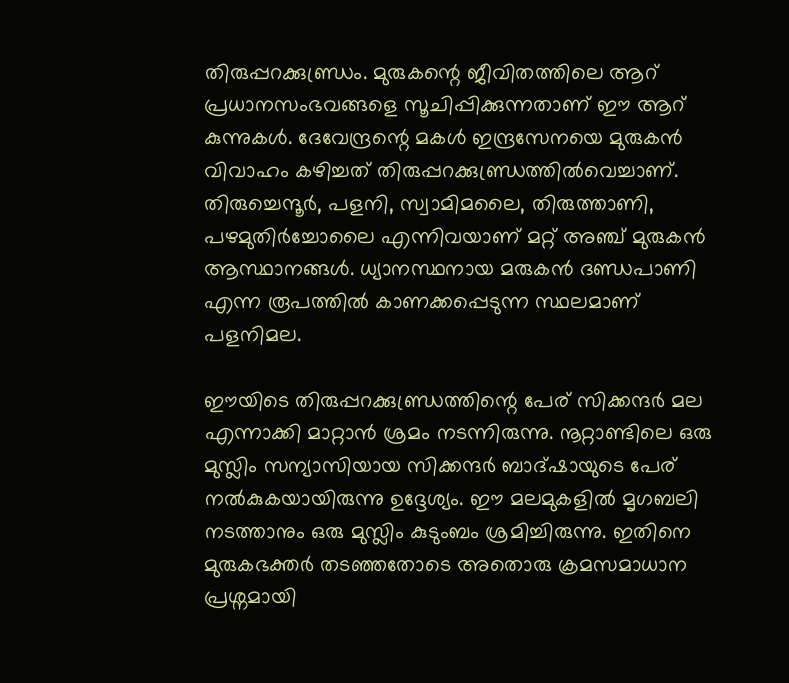തിരുപ്പറക്കുണ്ഡ്രം. മുരുകന്റെ ജീവിതത്തിലെ ആറ് പ്രധാനസംഭവങ്ങളെ സൂചിപ്പിക്കുന്നതാണ് ഈ ആറ് കുന്നുകള്‍. ദേവേന്ദ്രന്റെ മകള്‍ ഇന്ദ്രസേനയെ മുരുകന്‍ വിവാഹം കഴിച്ചത് തിരുപ്പറക്കുണ്ഡ്രത്തില്‍വെച്ചാണ്. തിരുച്ചെന്ദൂര്‍, പളനി, സ്വാമിമലൈ, തിരുത്താണി, പഴമുതിര്‍ച്ചോലൈ എന്നിവയാണ് മറ്റ് അഞ്ച് മുരുകന്‍ ആസ്ഥാനങ്ങള്‍. ധ്യാനസ്ഥനായ മരുകന്‍ ദണ്ഡപാണി എന്ന രൂപത്തില്‍ കാണക്കപ്പെടുന്ന സ്ഥലമാണ് പളനിമല.

ഈയിടെ തിരുപ്പറക്കുണ്ഡ്രത്തിന്റെ പേര് സിക്കന്ദര്‍ മല എന്നാക്കി മാറ്റാന്‍ ശ്രമം നടന്നിരുന്നു. നൂറ്റാണ്ടിലെ ഒരു മുസ്ലിം സന്യാസിയായ സിക്കന്ദര്‍ ബാദ്ഷായുടെ പേര് നല്‍കുകയായിരുന്നു ഉദ്ദേശ്യം. ഈ മലമുകളില്‍ മൃഗബലി നടത്താനും ഒരു മുസ്ലിം കുടുംബം ശ്രമിച്ചിരുന്നു. ഇതിനെ മുരുകഭക്തര്‍ തടഞ്ഞതോടെ അതൊരു ക്രമസമാധാന പ്രശ്നമായി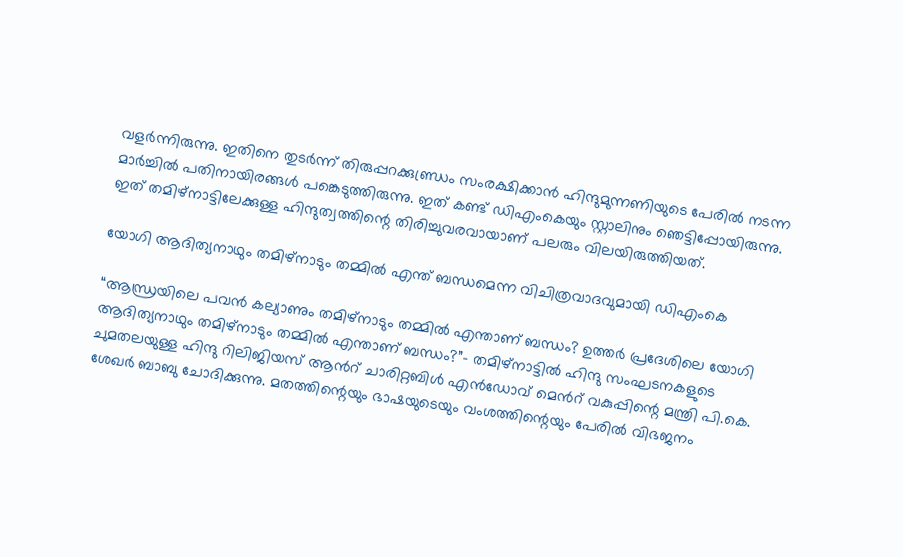വളര്‍ന്നിരുന്നു. ഇതിനെ തുടര്‍ന്ന് തിരുപ്പറക്കുണ്ഡ്രം സംരക്ഷിക്കാന്‍ ഹിന്ദുമുന്നണിയുടെ പേരില്‍ നടന്ന മാര്‍ച്ചില്‍ പതിനായിരങ്ങള്‍ പങ്കെടുത്തിരുന്നു. ഇത് കണ്ട് ഡിഎംകെയും സ്റ്റാലിനും ഞെട്ടിപ്പോയിരുന്നു. ഇത് തമിഴ്നാട്ടിലേക്കുള്ള ഹിന്ദുത്വത്തിന്റെ തിരിച്ചുവരവായാണ് പലരും വിലയിരുത്തിയത്.

യോഗി ആദിത്യനാഥും തമിഴ്നാടും തമ്മില്‍ എന്ത് ബന്ധമെന്ന വിചിത്രവാദവുമായി ഡിഎംകെ

“ആന്ധ്രയിലെ പവന്‍ കല്യാണും തമിഴ്നാടും തമ്മില്‍ എന്താണ് ബന്ധം? ഉത്തര്‍ പ്രദേശിലെ യോഗി ആദിത്യനാഥും തമിഴ്നാടും തമ്മില്‍ എന്താണ് ബന്ധം?”- തമിഴ്നാട്ടില്‍ ഹിന്ദു സംഘടനകളുടെ ചുമതലയുള്ള ഹിന്ദു റിലിജിയസ് ആന്‍റ് ചാരിറ്റബിള്‍ എന്‍ഡോവ് മെന്‍റ് വകുപ്പിന്റെ മന്ത്രി പി.കെ. ശേഖര്‍ ബാബു ചോദിക്കുന്നു. മതത്തിന്റെയും ഭാഷയുടെയും വംശത്തിന്റെയും പേരില്‍ വിഭജനം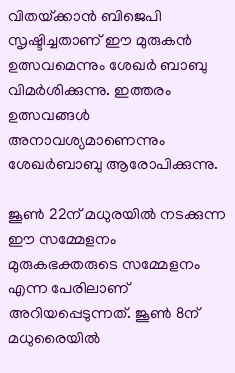വിതയ്‌ക്കാന്‍ ബിജെപി സൃഷ്ടിച്ചതാണ് ഈ മുരുകന്‍ ഉത്സവമെന്നും ശേഖര്‍ ബാബു വിമര്‍ശിക്കുന്നു. ഇത്തരം ഉത്സവങ്ങള്‍ അനാവശ്യമാണെന്നും ശേഖര്‍ബാബു ആരോപിക്കുന്നു.

ജൂണ്‍ 22ന് മധുരയില്‍ നടക്കുന്ന ഈ സമ്മേളനം മുരുകഭക്തരുടെ സമ്മേളനം എന്ന പേരിലാണ് അറിയപ്പെടുന്നത്. ജൂണ്‍ 8ന് മധുരൈയില്‍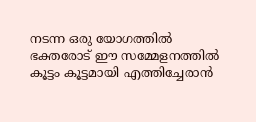നടന്ന ഒരു യോഗത്തില്‍ ഭക്തരോട് ഈ സമ്മേളനത്തില്‍ കൂട്ടം കൂട്ടമായി എത്തിച്ചേരാന്‍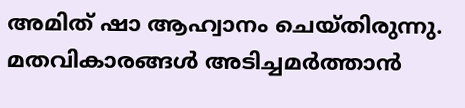അമിത് ഷാ ആഹ്വാനം ചെയ്തിരുന്നു. മതവികാരങ്ങള്‍ അടിച്ചമര്‍ത്താന്‍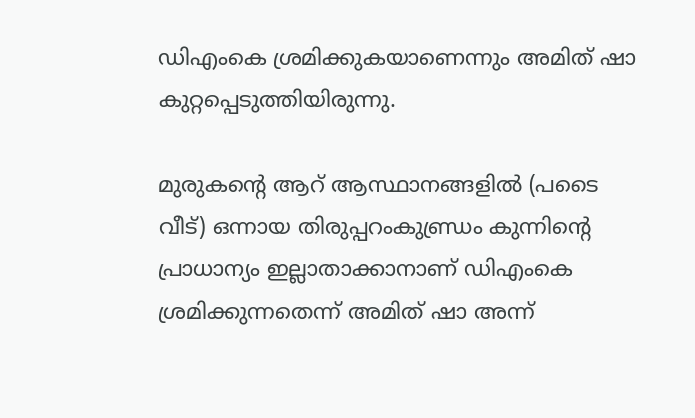ഡിഎംകെ ശ്രമിക്കുകയാണെന്നും അമിത് ഷാ കുറ്റപ്പെടുത്തിയിരുന്നു.

മുരുകന്റെ ആറ് ആസ്ഥാനങ്ങളില്‍ (പടൈ വീട്) ഒന്നായ തിരുപ്പറംകുണ്ഡ്രം കുന്നിന്റെ പ്രാധാന്യം ഇല്ലാതാക്കാനാണ് ഡിഎംകെ ശ്രമിക്കുന്നതെന്ന് അമിത് ഷാ അന്ന്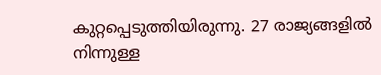കുറ്റപ്പെടുത്തിയിരുന്നു. 27 രാജ്യങ്ങളില്‍ നിന്നുള്ള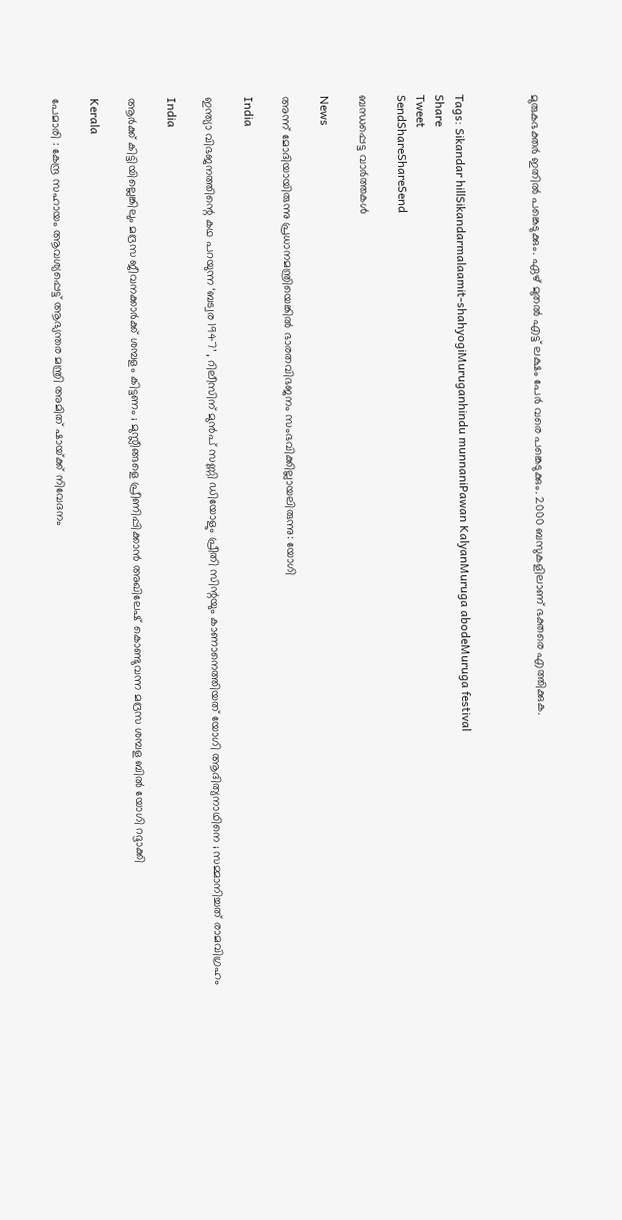മുരുകഭക്തര്‍ ഇതില്‍ പങ്കെടുക്കും. ഏഴ് മുതല്‍ എട്ട് ലക്ഷം പേര്‍ വരെ പങ്കെടുക്കും. 2000 ബസുകളിലാണ് ഭക്തരെ എത്തിക്കുക.



Tags: Sikandar hillSikandarmalaamit-shahyogiMuruganhindu munnaniPawan KalyanMuruga abodeMuruga festival
Share
Tweet
SendShareShareSend

ബന്ധപ്പെട്ട വാര്‍ത്തകള്‍

News

അന്ന് മോദിയായിരുന്നു പ്രധാനമന്ത്രിയെങ്കിൽ ഭാരതവിഭജനം സംഭവിക്കില്ലായലിരുന്നു: യോഗി

India

ഇന്ത്യാ വിഭജനത്തിന്റെ കഥ പറയുന്ന ‘ബട്വര 1947’ , റിലീസിന് മുൻപ് സണ്ണി ഡിയോളും പ്രീതി സിന്റയും കാണാനെത്തിയത് യോഗി ആദിത്യനാഥിനെ ; സമ്മാനിച്ചത് രാമവിഗ്രഹം

India

ആർക്ക് കിട്ടിയില്ലെങ്കിലും മദ്രസ ജീവനക്കാർക്ക് ശമ്പളം കിട്ടണം ; മുസ്ലീങ്ങളെ പ്രീണിപ്പിക്കാൻ അഖിലേഷ് കൊണ്ടുവന്ന മദ്രസ ശമ്പള ബിൽ യോഗി റദ്ദാക്കി

Kerala

പേമാരി : കേന്ദ്ര സഹായം ആവശ്യപ്പെട്ട് ആഭ്യന്തര മന്ത്രി അമിത് ഷായ്‌ക്ക് നിവേദനം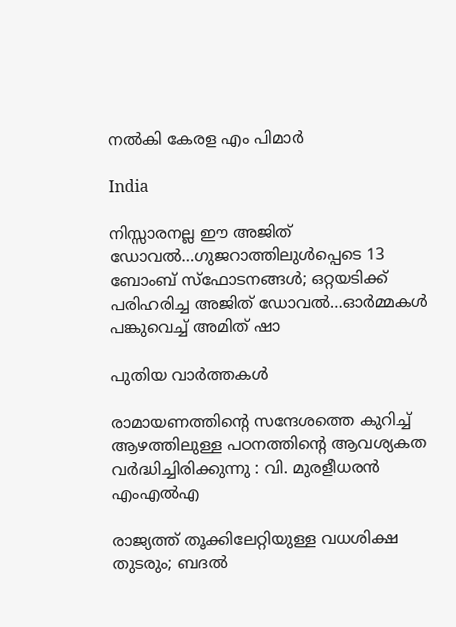നല്‍കി കേരള എം പിമാര്‍

India

നിസ്സാരനല്ല ഈ അജിത് ഡോവല്‍…ഗുജറാത്തിലുള്‍പ്പെടെ 13 ബോംബ് സ്ഫോടനങ്ങള്‍; ഒറ്റയടിക്ക് പരിഹരിച്ച അജിത് ഡോവല്‍…ഓര്‍മ്മകള്‍ പങ്കുവെച്ച് അമിത് ഷാ

പുതിയ വാര്‍ത്തകള്‍

രാമായണത്തിന്റെ സന്ദേശത്തെ കുറിച്ച് ആഴത്തിലുള്ള പഠനത്തിന്റെ ആവശ്യകത വർദ്ധിച്ചിരിക്കുന്നു : വി. മുരളീധരൻ എംഎൽഎ

രാജ്യത്ത് തൂക്കിലേറ്റിയുള്ള വധശിക്ഷ തുടരും; ബദൽ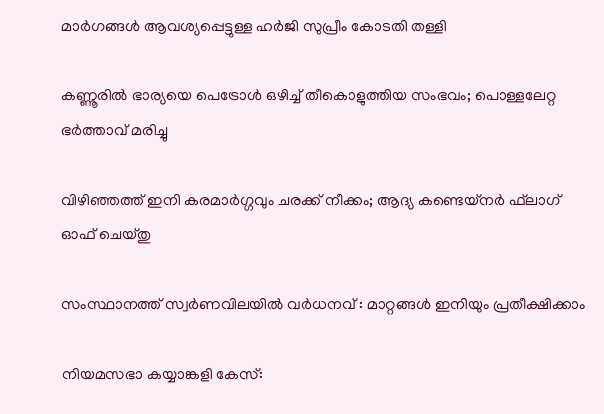മാർഗങ്ങൾ ആവശ്യപ്പെട്ടുള്ള ഹർജി സുപ്രീം കോടതി തള്ളി

കണ്ണൂരില്‍ ഭാര്യയെ പെട്രോള്‍ ഒഴിച്ച്‌ തീകൊളുത്തിയ സംഭവം; പൊള്ളലേറ്റ ഭര്‍ത്താവ് മരിച്ചു

വിഴിഞ്ഞത്ത് ഇനി കരമാര്‍ഗ്ഗവും ചരക്ക് നീക്കം; ആദ്യ കണ്ടെയ്‌നര്‍ ഫ്‌ലാഗ് ഓഫ് ചെയ്തു

സംസ്ഥാനത്ത് സ്വര്‍ണവിലയില്‍ വർധനവ് : മാറ്റങ്ങൾ ഇനിയും പ്രതീക്ഷിക്കാം

നിയമസഭാ കയ്യാങ്കളി കേസ്: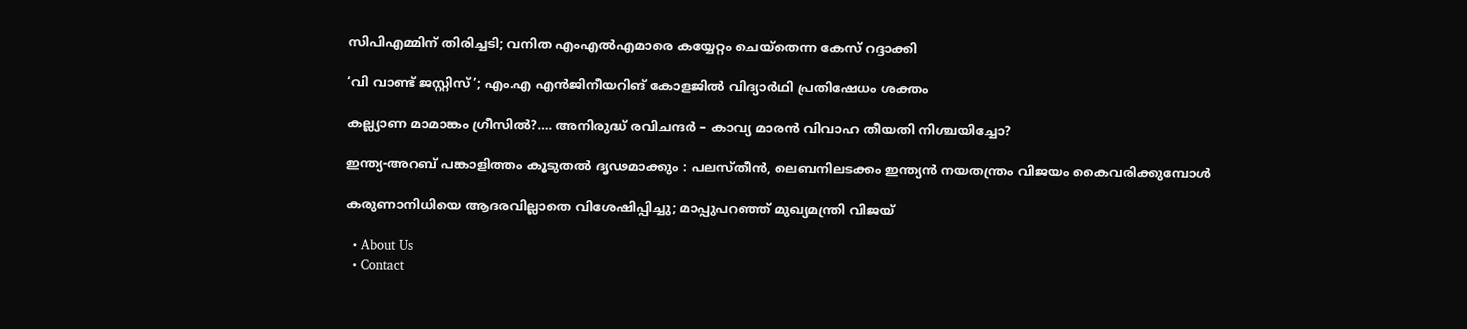സിപിഎമ്മിന് തിരിച്ചടി; വനിത എംഎൽഎമാരെ കയ്യേറ്റം ചെയ്തെന്ന കേസ് റദ്ദാക്കി

‘വി വാണ്ട് ജസ്റ്റിസ്’; എം.എ എൻജിനീയറിങ് കോളജിൽ വിദ്യാർഥി പ്രതിഷേധം ശക്തം

കല്ല്യാണ മാമാങ്കം ഗ്രീസില്‍?…. അനിരുദ്ധ് രവിചന്ദർ – കാവ്യ മാരൻ വിവാഹ തീയതി നിശ്ചയിച്ചോ?

ഇന്ത്യ-അറബ് പങ്കാളിത്തം കൂടുതൽ ദൃഢമാക്കും : പലസ്തീൻ, ലെബനിലടക്കം ഇന്ത്യൻ നയതന്ത്രം വിജയം കൈവരിക്കുമ്പോൾ

കരുണാനിധിയെ ആദരവില്ലാതെ വിശേഷിപ്പിച്ചു; മാപ്പുപറഞ്ഞ് മുഖ്യമന്ത്രി വിജയ്

  • About Us
  • Contact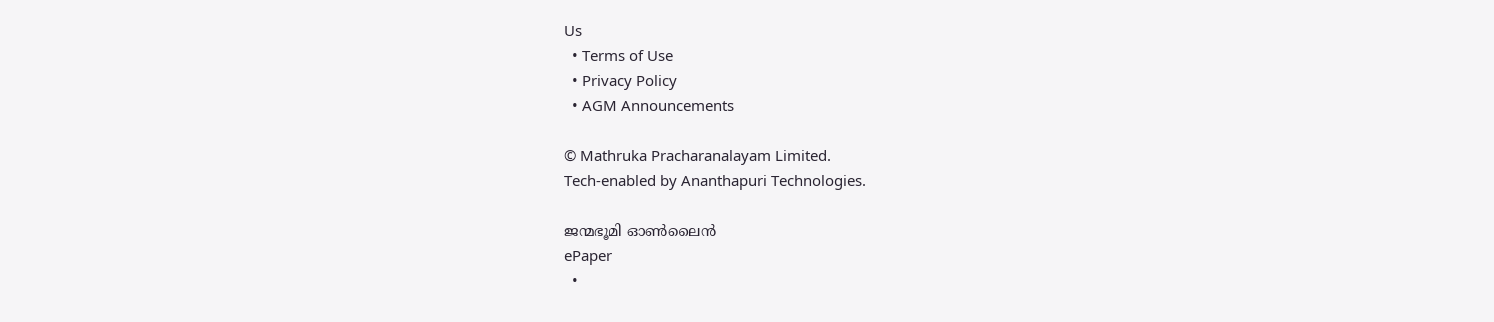Us
  • Terms of Use
  • Privacy Policy
  • AGM Announcements

© Mathruka Pracharanalayam Limited.
Tech-enabled by Ananthapuri Technologies.

ജന്മഭൂമി ഓണ്‍ലൈന്‍
ePaper
  •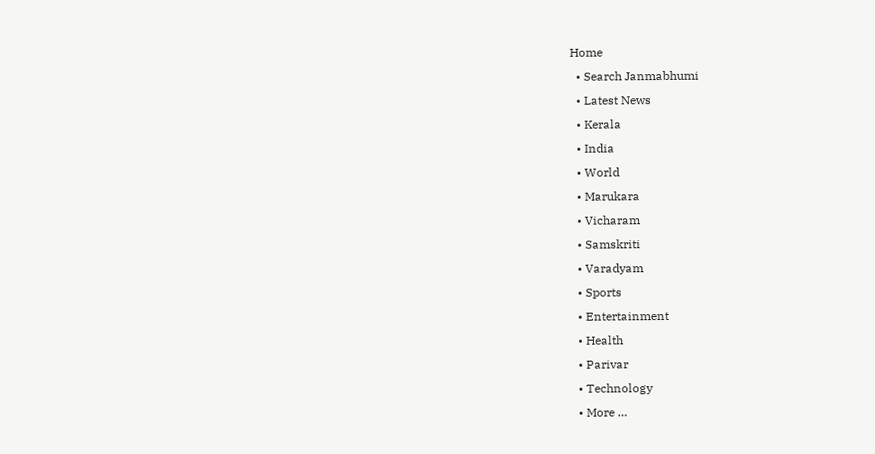Home
  • Search Janmabhumi
  • Latest News
  • Kerala
  • India
  • World
  • Marukara
  • Vicharam
  • Samskriti
  • Varadyam
  • Sports
  • Entertainment
  • Health
  • Parivar
  • Technology
  • More …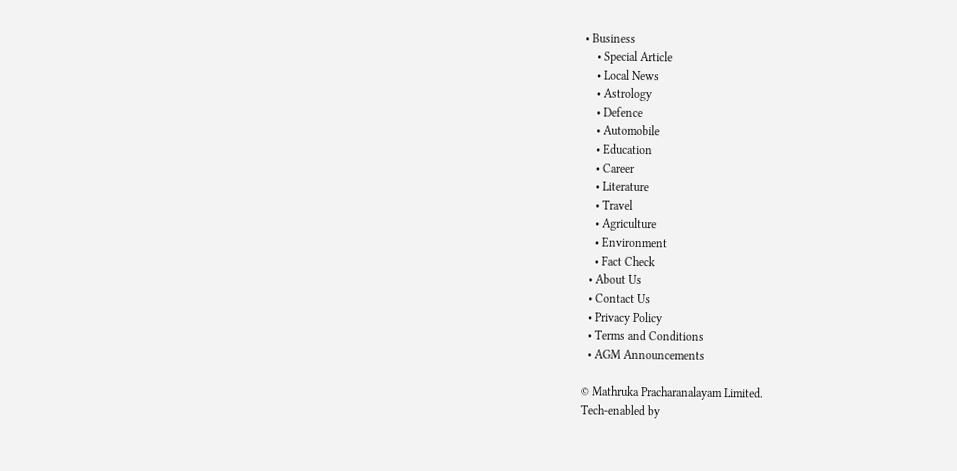• Business
    • Special Article
    • Local News
    • Astrology
    • Defence
    • Automobile
    • Education
    • Career
    • Literature
    • Travel
    • Agriculture
    • Environment
    • Fact Check
  • About Us
  • Contact Us
  • Privacy Policy
  • Terms and Conditions
  • AGM Announcements

© Mathruka Pracharanalayam Limited.
Tech-enabled by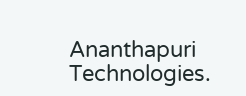Ananthapuri Technologies.